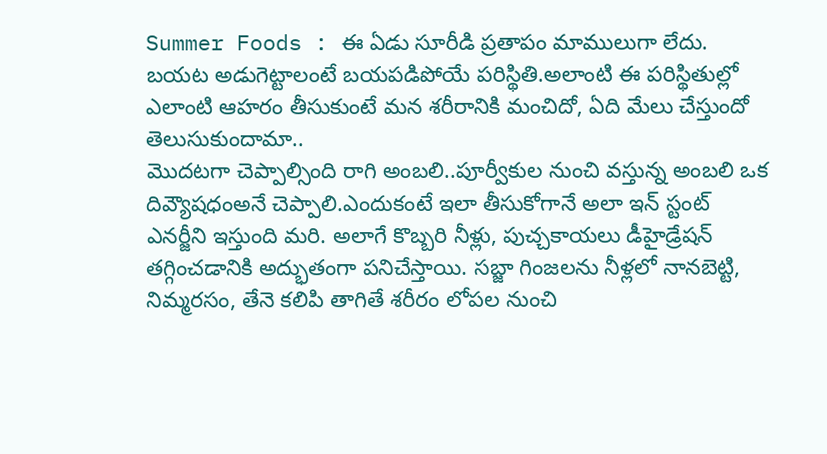Summer Foods : ఈ ఏడు సూరీడి ప్రతాపం మాములుగా లేదు. బయట అడుగెట్టాలంటే బయపడిపోయే పరిస్థితి.అలాంటి ఈ పరిస్థితుల్లో ఎలాంటి ఆహరం తీసుకుంటే మన శరీరానికి మంచిదో, ఏది మేలు చేస్తుందో తెలుసుకుందామా..
మొదటగా చెప్పాల్సింది రాగి అంబలి..పూర్వీకుల నుంచి వస్తున్న అంబలి ఒక దివ్యౌషధంఅనే చెప్పాలి.ఎందుకంటే ఇలా తీసుకోగానే అలా ఇన్ స్టంట్ ఎనర్జీని ఇస్తుంది మరి. అలాగే కొబ్బరి నీళ్లు, పుచ్చకాయలు డీహైడ్రేషన్ తగ్గించడానికి అద్భుతంగా పనిచేస్తాయి. సబ్జా గింజలను నీళ్లలో నానబెట్టి, నిమ్మరసం, తేనె కలిపి తాగితే శరీరం లోపల నుంచి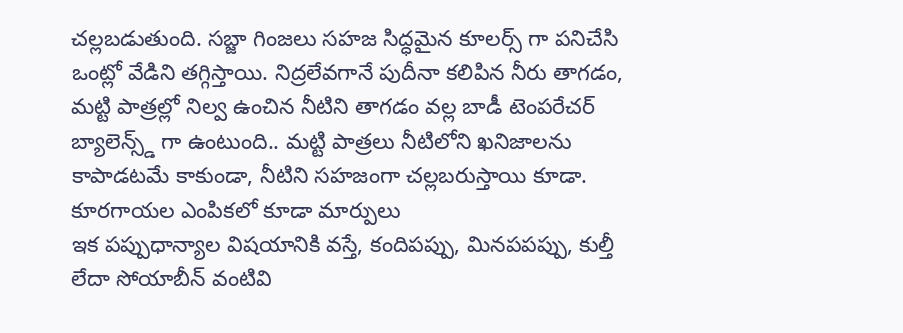చల్లబడుతుంది. సబ్జా గింజలు సహజ సిద్ధమైన కూలర్స్ గా పనిచేసి ఒంట్లో వేడిని తగ్గిస్తాయి. నిద్రలేవగానే పుదీనా కలిపిన నీరు తాగడం, మట్టి పాత్రల్లో నిల్వ ఉంచిన నీటిని తాగడం వల్ల బాడీ టెంపరేచర్ బ్యాలెన్స్డ్ గా ఉంటుంది.. మట్టి పాత్రలు నీటిలోని ఖనిజాలను కాపాడటమే కాకుండా, నీటిని సహజంగా చల్లబరుస్తాయి కూడా.
కూరగాయల ఎంపికలో కూడా మార్పులు
ఇక పప్పుధాన్యాల విషయానికి వస్తే, కందిపప్పు, మినపపప్పు, కుల్తీ లేదా సోయాబీన్ వంటివి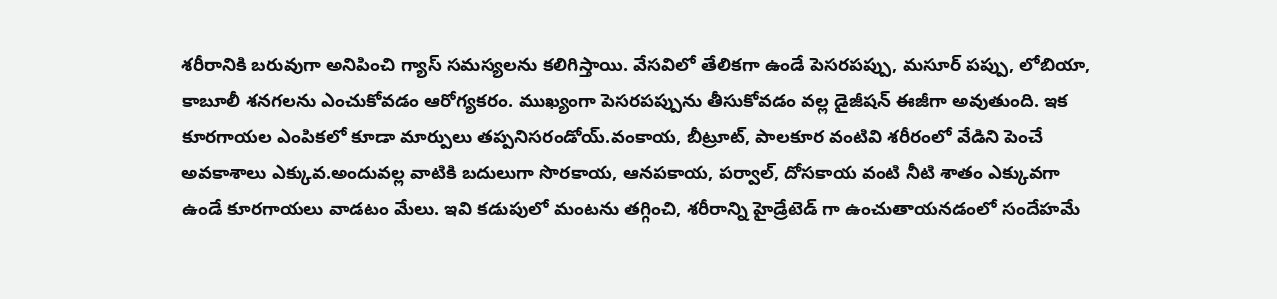శరీరానికి బరువుగా అనిపించి గ్యాస్ సమస్యలను కలిగిస్తాయి. వేసవిలో తేలికగా ఉండే పెసరపప్పు, మసూర్ పప్పు, లోబియా, కాబూలీ శనగలను ఎంచుకోవడం ఆరోగ్యకరం. ముఖ్యంగా పెసరపప్పును తీసుకోవడం వల్ల డైజీషన్ ఈజీగా అవుతుంది. ఇక కూరగాయల ఎంపికలో కూడా మార్పులు తప్పనిసరండోయ్.వంకాయ, బీట్రూట్, పాలకూర వంటివి శరీరంలో వేడిని పెంచే అవకాశాలు ఎక్కువ.అందువల్ల వాటికి బదులుగా సొరకాయ, ఆనపకాయ, పర్వాల్, దోసకాయ వంటి నీటి శాతం ఎక్కువగా ఉండే కూరగాయలు వాడటం మేలు. ఇవి కడుపులో మంటను తగ్గించి, శరీరాన్ని హైడ్రేటెడ్ గా ఉంచుతాయనడంలో సందేహమే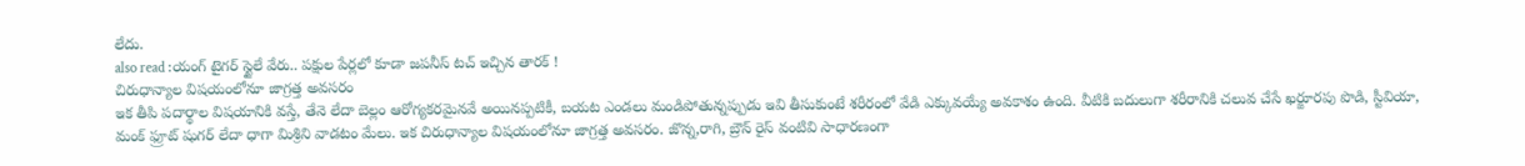లేదు.
also read :యంగ్ టైగర్ స్టైలే వేరు.. పక్షుల పేర్లలో కూడా జపనీస్ టచ్ ఇచ్చిన తారక్ !
చిరుధాన్యాల విషయంలోనూ జాగ్రత్త అవసరం
ఇక తీపి పదార్థాల విషయానికి వస్తే, తేనె లేదా బెల్లం ఆరోగ్యకరమైనవే అయినప్పటికీ, బయట ఎండలు మండిపోతున్నప్పుడు ఇవి తీసుకుంటే శరీరంలో వేడి ఎక్కువయ్యే అవకాశం ఉంది. వీటికి బదులుగా శరీరానికి చలువ చేసే ఖర్జూరపు పొడి, స్టీవియా, మంక్ ఫ్రూట్ షుగర్ లేదా ధాగా మిశ్రిని వాడటం మేలు. ఇక చిరుధాన్యాల విషయంలోనూ జాగ్రత్త అవసరం. జొన్న,రాగి, బ్రౌన్ రైస్ వంటివి సాధారణంగా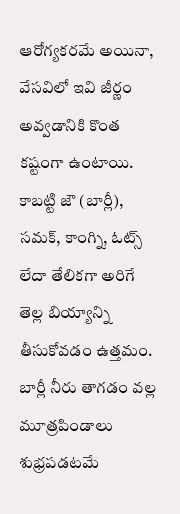ఆరోగ్యకరమే అయినా, వేసవిలో ఇవి జీర్ణం అవ్వడానికి కొంత కష్టంగా ఉంటాయి. కాబట్టి జౌ (బార్లీ), సమక్, కాంగ్ని, ఓట్స్ లేదా తేలికగా అరిగే తెల్ల బియ్యాన్ని తీసుకోవడం ఉత్తమం. బార్లీ నీరు తాగడం వల్ల మూత్రపిండాలు శుభ్రపడటమే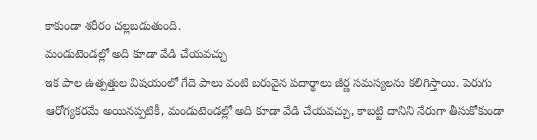కాకుండా శరీరం చల్లబడుతుంది.
మండుటెండల్లో అది కూడా వేడి చేయవచ్చు
ఇక పాల ఉత్పత్తుల విషయంలో గేదె పాలు వంటి బరువైన పదార్థాలు జీర్ణ సమస్యలను కలిగిస్తాయి. పెరుగు ఆరోగ్యకరమే అయినప్పటికీ, మండుటెండల్లో అది కూడా వేడి చేయవచ్చు, కాబట్టి దానిని నేరుగా తీసుకోకుండా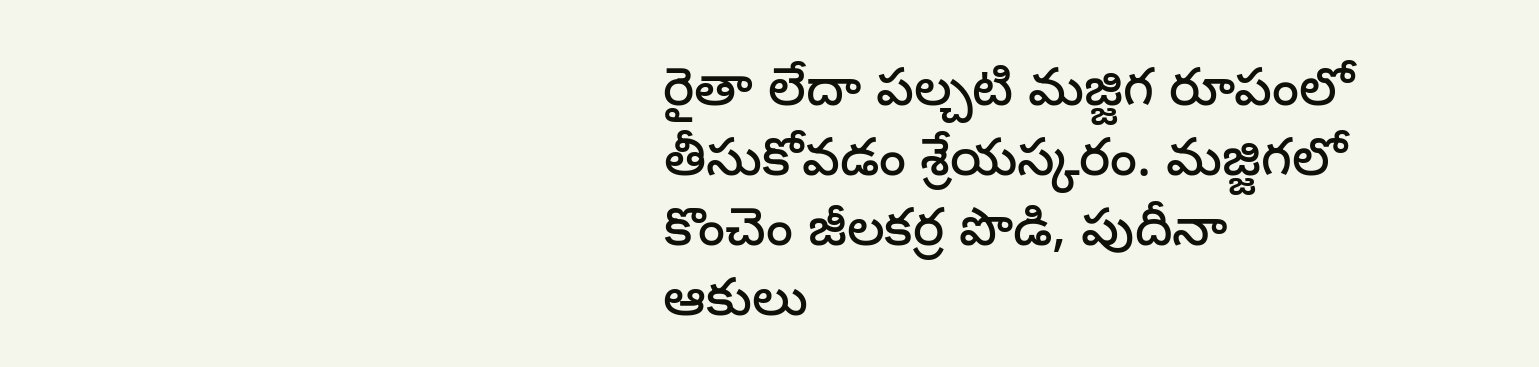రైతా లేదా పల్చటి మజ్జిగ రూపంలో తీసుకోవడం శ్రేయస్కరం. మజ్జిగలో కొంచెం జీలకర్ర పొడి, పుదీనా ఆకులు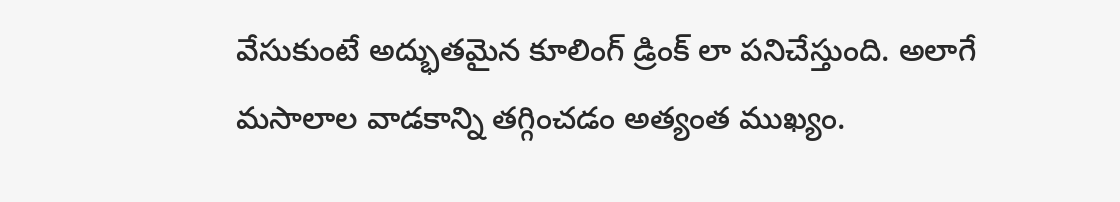వేసుకుంటే అద్భుతమైన కూలింగ్ డ్రింక్ లా పనిచేస్తుంది. అలాగే మసాలాల వాడకాన్ని తగ్గించడం అత్యంత ముఖ్యం.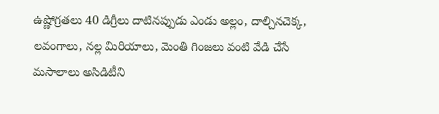ఉష్ణోగ్రతలు 40 డిగ్రీలు దాటినప్పుడు ఎండు అల్లం, దాల్చినచెక్క, లవంగాలు, నల్ల మిరియాలు, మెంతి గింజలు వంటి వేడి చేసే మసాలాలు అసిడిటీని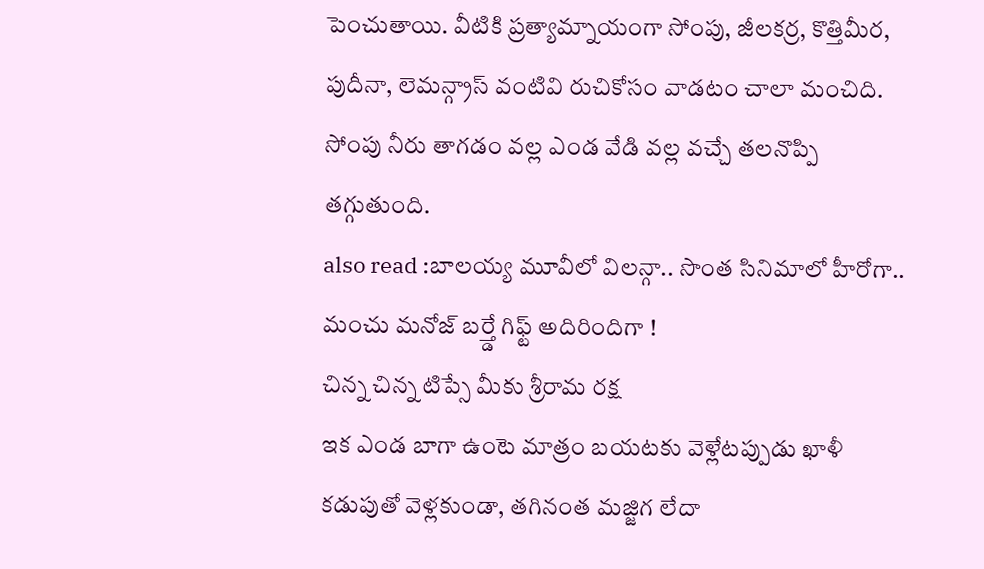పెంచుతాయి. వీటికి ప్రత్యామ్నాయంగా సోంపు, జీలకర్ర, కొత్తిమీర, పుదీనా, లెమన్గ్రాస్ వంటివి రుచికోసం వాడటం చాలా మంచిది. సోంపు నీరు తాగడం వల్ల ఎండ వేడి వల్ల వచ్చే తలనొప్పి తగ్గుతుంది.
also read :బాలయ్య మూవీలో విలన్గా.. సొంత సినిమాలో హీరోగా.. మంచు మనోజ్ బర్త్డే గిఫ్ట్ అదిరిందిగా !
చిన్న చిన్న టిప్సే మీకు శ్రీరామ రక్ష
ఇక ఎండ బాగా ఉంటె మాత్రం బయటకు వెళ్లేటప్పుడు ఖాళీ కడుపుతో వెళ్లకుండా, తగినంత మజ్జిగ లేదా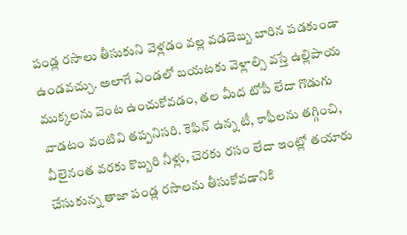పండ్ల రసాలు తీసుకుని వెళ్లడం వల్ల వడదెబ్బ బారిన పడకుండా ఉండవచ్చు. అలాగే ఎండలో బయటకు వెళ్లాల్సి వస్తే ఉల్లిపాయ ముక్కలను వెంట ఉంచుకోవడం, తల మీద టోపీ లేదా గొడుగు వాడటం వంటివి తప్పనిసరి. కెఫిన్ ఉన్న టీ, కాఫీలను తగ్గించి, వీలైనంత వరకు కొబ్బరి నీళ్లు, చెరకు రసం లేదా ఇంట్లో తయారు చేసుకున్న తాజా పండ్ల రసాలను తీసుకోవడానికి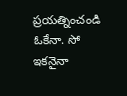ప్రయత్నించండి ఓకేనా. సో ఇకనైనా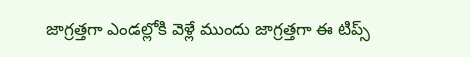జాగ్రత్తగా ఎండల్లోకి వెళ్లే ముందు జాగ్రత్తగా ఈ టిప్స్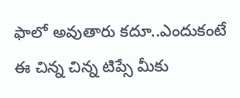ఫాలో అవుతారు కదూ..ఎందుకంటే ఈ చిన్న చిన్న టిప్సే మీకు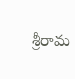శ్రీరామ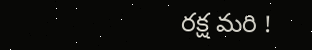రక్ష మరి !